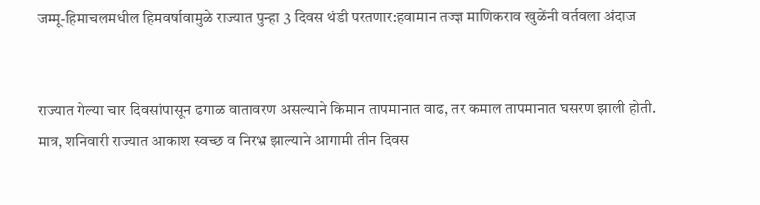जम्मू-हिमाचलमधील हिमवर्षावामुळे राज्यात पुन्हा 3 दिवस थंडी परतणार:हवामान तज्ज्ञ माणिकराव खुळेंनी वर्तवला अंदाज


राज्यात गेल्या चार दिवसांपासून ढगाळ वातावरण असल्याने किमान तापमानात वाढ, तर कमाल तापमानात घसरण झाली होती. मात्र, शनिवारी राज्यात आकाश स्वच्छ व निरभ्र झाल्याने आगामी तीन दिवस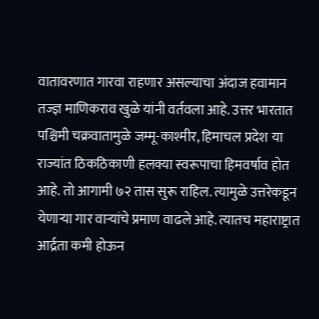वातावरणात गारवा राहणार असल्याचा अंदाज हवामान तज्ज्ञ माणिकराव खुळे यांनी वर्तवला आहे. उत्तर भारतात पश्चिमी चक्रवातामुळे जम्मू-काश्मीर, हिमाचल प्रदेश या राज्यांत ठिकठिकाणी हलक्या स्वरूपाचा हिमवर्षाव होत आहे. तो आगामी ७२ तास सुरू राहिल. त्यामुळे उत्तरेकडून येणाऱ्या गार वाऱ्यांचे प्रमाण वाढले आहे. त्यातच महाराष्ट्रात आर्द्रता कमी होऊन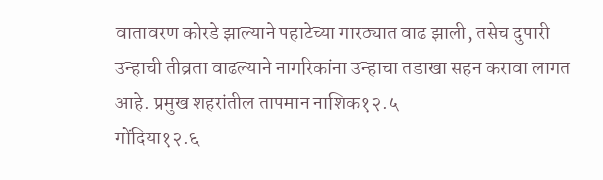वातावरण कोरडे झाल्याने पहाटेच्या गारठ्यात वाढ झाली, तसेच दुपारी उन्हाची तीव्रता वाढल्याने नागरिकांना उन्हाचा तडाखा सहन करावा लागत आहे. प्रमुख शहरांतील तापमान नाशिक१२.५
गोंदिया१२.६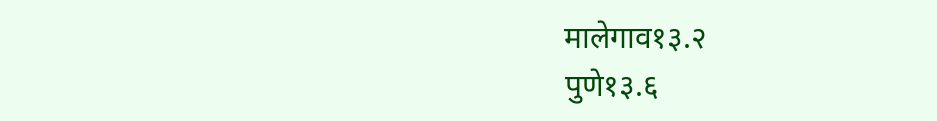मालेगाव१३.२
पुणे१३.६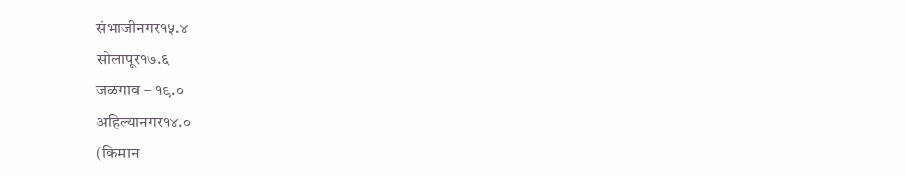संभाजीनगर१५.४
सोलापूर१७.६
जळगाव – १९.०
अहिल्यानगर१४.०
(किमान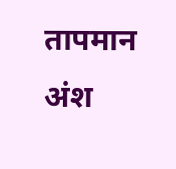तापमान अंश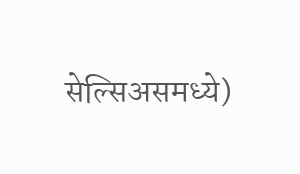सेल्सिअसमध्ये)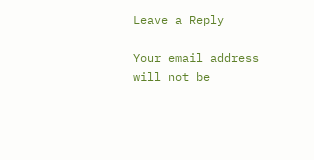Leave a Reply

Your email address will not be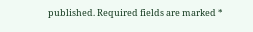published. Required fields are marked *